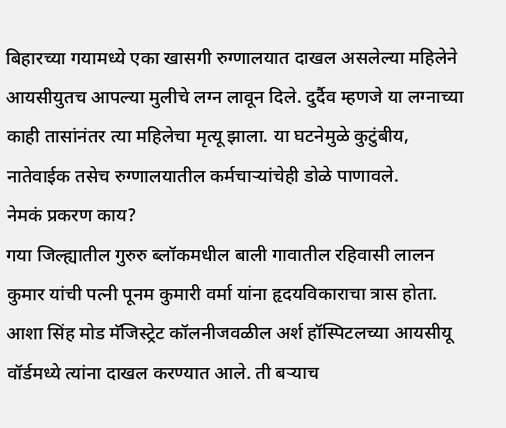बिहारच्या गयामध्ये एका खासगी रुग्णालयात दाखल असलेल्या महिलेने आयसीयुतच आपल्या मुलीचे लग्न लावून दिले. दुर्दैव म्हणजे या लग्नाच्या काही तासांनंतर त्या महिलेचा मृत्यू झाला. या घटनेमुळे कुटुंबीय, नातेवाईक तसेच रुग्णालयातील कर्मचाऱ्यांचेही डोळे पाणावले.
नेमकं प्रकरण काय?
गया जिल्ह्यातील गुरुरु ब्लॉकमधील बाली गावातील रहिवासी लालन कुमार यांची पत्नी पूनम कुमारी वर्मा यांना हृदयविकाराचा त्रास होता. आशा सिंह मोड मॅजिस्ट्रेट कॉलनीजवळील अर्श हॉस्पिटलच्या आयसीयू वॉर्डमध्ये त्यांना दाखल करण्यात आले. ती बऱ्याच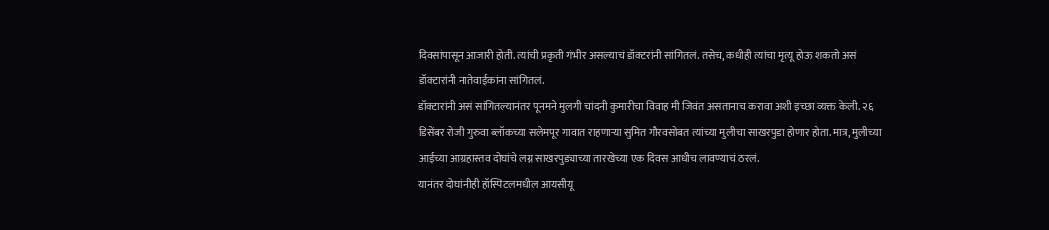दिवसांपासून आजारी होती. त्यांची प्रकृती गंभीर असल्याचं डॉक्टरांनी सांगितलं. तसेच, कधीही त्यांचा मृत्यू होऊ शकतो असं डॉक्टारांनी नातेवाईकांना सांगितलं.
डॉक्टारांनी असं सांगितल्यानंतर पूनमने मुलगी चांदनी कुमारीचा विवाह मी जिवंत असतानाच करावा अशी इच्छा व्यक्त केली. २६ डिसेंबर रोजी गुरुवा ब्लॉकच्या सलेमपूर गावात राहणाऱ्या सुमित गौरवसोबत त्यांच्या मुलीचा साखरपुडा होणार होता. मात्र, मुलीच्या आईच्या आग्रहास्तव दोघांचे लग्न साखरपुड्याच्या तारखेच्या एक दिवस आधीच लावण्याचं ठरलं.
यानंतर दोघांनीही हॉस्पिटलमधील आयसीयू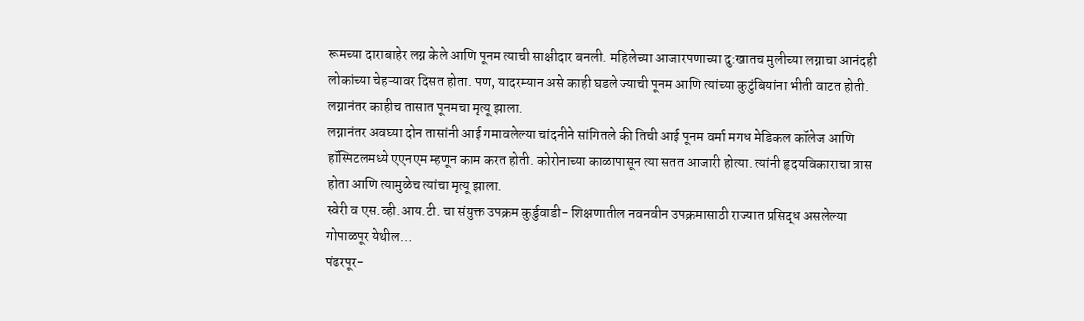रूमच्या दाराबाहेर लग्न केले आणि पूनम त्याची साक्षीदार बनली. महिलेच्या आजारपणाच्या दु:खातच मुलीच्या लग्नाचा आनंदही लोकांच्या चेहऱ्यावर दिसत होता. पण, यादरम्यान असे काही घडले ज्याची पूनम आणि त्यांच्या कुटुंबियांना भीती वाटत होती. लग्नानंतर काहीच तासात पूनमचा मृत्यू झाला.
लग्नानंतर अवघ्या दोन तासांनी आई गमावलेल्या चांदनीने सांगितले की तिची आई पूनम वर्मा मगध मेडिकल कॉलेज आणि हॉस्पिटलमध्ये एएनएम म्हणून काम करत होती. कोरोनाच्या काळापासून त्या सतत आजारी होत्या. त्यांनी हृदयविकाराचा त्रास होता आणि त्यामुळेच त्यांचा मृत्यू झाला.
स्वेरी व एस.व्ही.आय.टी. चा संयुक्त उपक्रम कुर्डुवाडी- शिक्षणातील नवनवीन उपक्रमासाठी राज्यात प्रसिद्ध असलेल्या गोपाळपूर येथील…
पंढरपूर-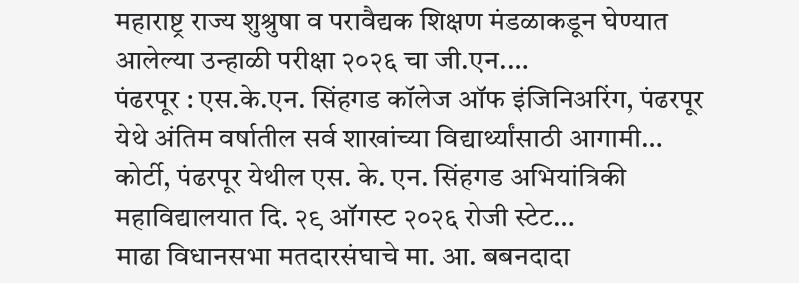महाराष्ट्र राज्य शुश्रुषा व परावैद्यक शिक्षण मंडळाकडून घेण्यात आलेल्या उन्हाळी परीक्षा २०२६ चा जी.एन.…
पंढरपूर : एस.के.एन. सिंहगड कॉलेज ऑफ इंजिनिअरिंग, पंढरपूर येथे अंतिम वर्षातील सर्व शाखांच्या विद्यार्थ्यांसाठी आगामी…
कोर्टी, पंढरपूर येथील एस. के. एन. सिंहगड अभियांत्रिकी महाविद्यालयात दि. २९ ऑगस्ट २०२६ रोजी स्टेट…
माढा विधानसभा मतदारसंघाचे मा. आ. बबनदादा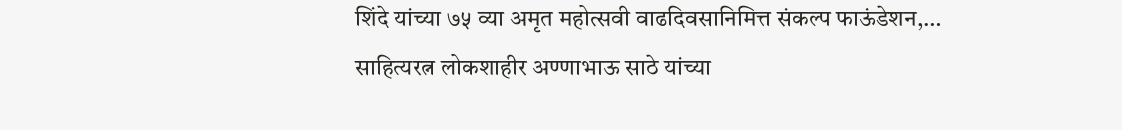शिंदे यांच्या ७५ व्या अमृत महोत्सवी वाढदिवसानिमित्त संकल्प फाऊंडेशन,…
साहित्यरत्न लोकशाहीर अण्णाभाऊ साठे यांच्या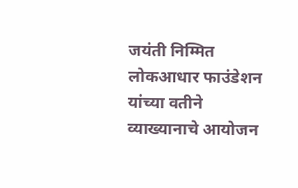जयंती निम्मित लोकआधार फाउंडेशन यांच्या वतीने व्याख्यानाचे आयोजन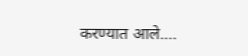करण्यात आले.…